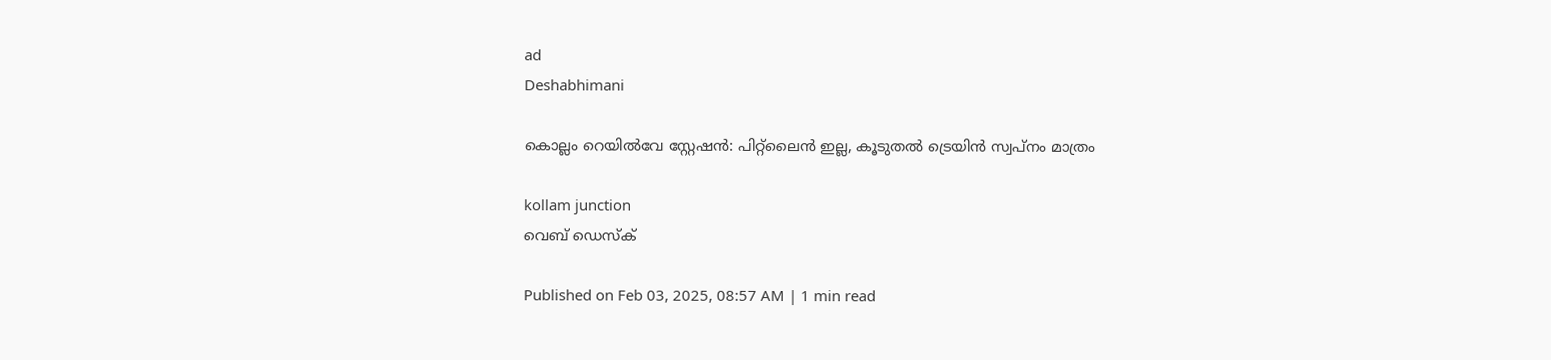ad
Deshabhimani

കൊല്ലം റെയിൽവേ സ്റ്റേഷൻ: പിറ്റ്‌ലൈൻ ഇല്ല, കൂടുതൽ ട്രെയിൻ സ്വപ്‌നം മാത്രം

kollam junction
വെബ് ഡെസ്ക്

Published on Feb 03, 2025, 08:57 AM | 1 min read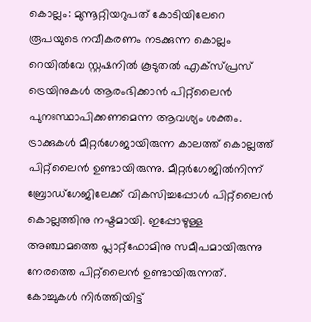കൊല്ലം: മുന്നൂറ്റിയറുപത് കോടിയിലേറെ രൂപയുടെ നവീകരണം നടക്കുന്ന കൊല്ലം റെയിൽവേ സ്റ്റഷനിൽ കൂടുതൽ എക്‌സ്‌പ്രസ്‌ ട്രെയിനുകൾ ആരംഭിക്കാൻ പിറ്റ്‌ലൈൻ പുനഃസ്ഥാപിക്കണമെന്ന ആവശ്യം ശക്തം. ട്രാക്കുകൾ മീറ്റർഗേജായിരുന്ന കാലത്ത്‌ കൊല്ലത്ത്‌ പിറ്റ്‌ലൈൻ ഉണ്ടായിരുന്നു. മീറ്റർഗേജിൽനിന്ന് ബ്രോഡ്‌ഗേജിലേക്ക്‌ വികസിച്ചപ്പോൾ പിറ്റ്‌ലൈൻ കൊല്ലത്തിനു നഷ്ടമായി. ഇപ്പോഴുള്ള അഞ്ചാമത്തെ പ്ലാറ്റ്‌ഫോമിനു സമീപമായിരുന്നു നേരത്തെ പിറ്റ്‌ലൈൻ ഉണ്ടായിരുന്നത്‌. കോച്ചുകൾ നിർത്തിയിട്ട്‌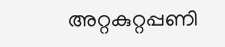അറ്റകുറ്റപ്പണി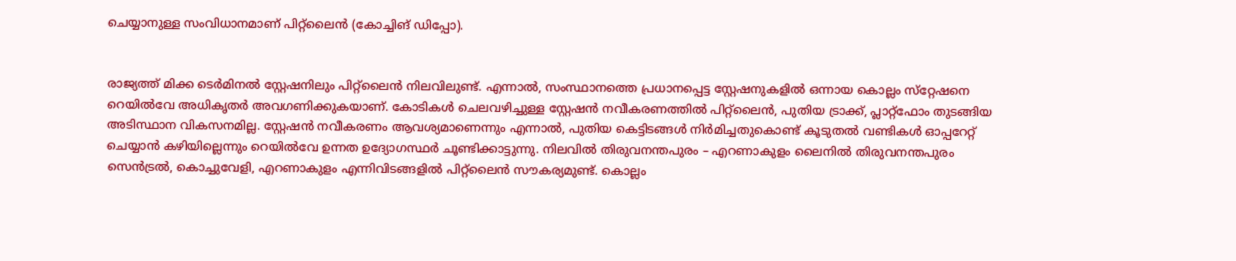ചെയ്യാനുള്ള സംവിധാനമാണ്‌ പിറ്റ്‌ലൈൻ (കോച്ചിങ്‌ ഡിപ്പോ).


രാജ്യത്ത്‌ മിക്ക ടെർമിനൽ സ്റ്റേഷനിലും പിറ്റ്‌ലൈൻ നിലവിലുണ്ട്‌. എന്നാൽ, സംസ്ഥാനത്തെ പ്രധാനപ്പെട്ട സ്റ്റേഷനുകളിൽ ഒന്നായ കൊല്ലം സ്‌റ്റേഷനെ റെയിൽവേ അധികൃതർ അവഗണിക്കുകയാണ്‌. കോടികൾ ചെലവഴിച്ചുള്ള സ്റ്റേഷൻ നവീകരണത്തിൽ പിറ്റ്‌ലൈൻ, പുതിയ ട്രാക്ക്‌, പ്ലാറ്റ്‌ഫോം തുടങ്ങിയ അടിസ്ഥാന വികസനമില്ല. സ്റ്റേഷൻ നവീകരണം ആവശ്യമാണെന്നും എന്നാൽ, പുതിയ കെട്ടിടങ്ങൾ നിർമിച്ചതുകൊണ്ട്‌ കൂടുതൽ വണ്ടികൾ ഓപ്പറേറ്റ്‌ ചെയ്യാൻ കഴിയില്ലെന്നും റെയിൽവേ ഉന്നത ഉദ്യോഗസ്ഥർ ചൂണ്ടിക്കാട്ടുന്നു. നിലവിൽ തിരുവനന്തപുരം – എറണാകുളം ലൈനിൽ തിരുവനന്തപുരം സെൻട്രൽ, കൊച്ചുവേളി, എറണാകുളം എന്നിവിടങ്ങളിൽ പിറ്റ്‌ലൈൻ സൗകര്യമുണ്ട്‌. കൊല്ലം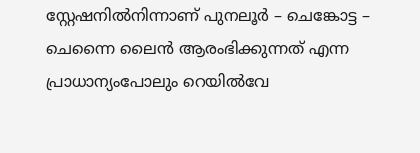സ്റ്റേഷനിൽനിന്നാണ്‌ പുനലൂർ – ചെങ്കോട്ട – ചെന്നൈ ലൈൻ ആരംഭിക്കുന്നത്‌ എന്ന പ്രാധാന്യംപോലും റെയിൽവേ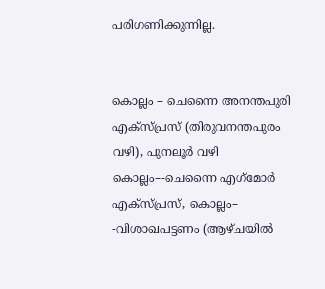പരിഗണിക്കുന്നില്ല.


കൊല്ലം – ചെന്നൈ അനന്തപുരി എക്‌സ്‌പ്രസ്‌ (തിരുവനന്തപുരം വഴി), പുനലൂർ വഴി കൊല്ലം–-ചെന്നൈ എഗ്‌മോർ എക്‌സ്‌പ്രസ്‌, കൊല്ലം– -വിശാഖപട്ടണം (ആഴ്‌ചയിൽ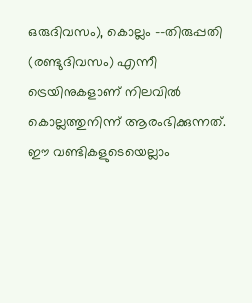ഒരുദിവസം), കൊല്ലം –-തിരുപ്പതി (രണ്ടുദിവസം) എന്നീ ട്രെയിനുകളാണ്‌ നിലവിൽ കൊല്ലത്തുനിന്ന് ആരംഭിക്കുന്നത്‌. ഈ വണ്ടികളുടെയെല്ലാം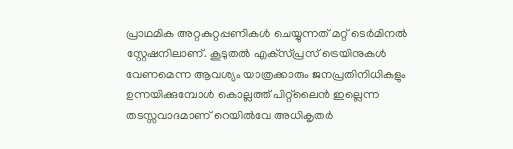പ്രാഥമിക അറ്റകുറ്റപ്പണികൾ ചെയ്യുന്നത്‌ മറ്റ്‌ ടെർമിനൽ സ്റ്റേഷനിലാണ്‌. കൂടുതൽ എക്‌സ്‌പ്രസ്‌ ട്രെയിനുകൾ വേണമെന്ന ആവശ്യം യാത്രക്കാരും ജനപ്രതിനിധികളും ഉന്നയിക്കുമ്പോൾ കൊല്ലത്ത്‌ പിറ്റ്‌ലൈൻ ഇല്ലെന്ന തടസ്സവാദമാണ്‌ റെയിൽവേ അധികൃതർ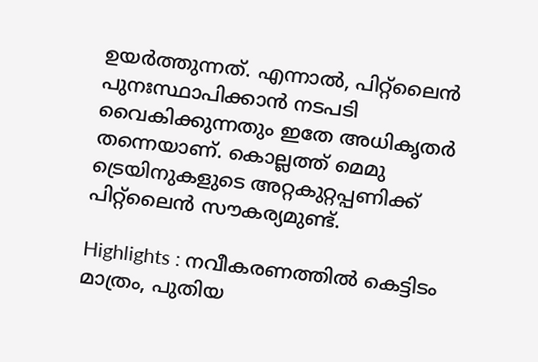ഉയർത്തുന്നത്‌. എന്നാൽ, പിറ്റ്‌ലൈൻ പുനഃസ്ഥാപിക്കാൻ നടപടി വൈകിക്കുന്നതും ഇതേ അധികൃതർ തന്നെയാണ്‌. കൊല്ലത്ത്‌ മെമു ട്രെയിനുകളുടെ അറ്റകുറ്റപ്പണിക്ക്‌ പിറ്റ്‌ലൈൻ സൗകര്യമുണ്ട്‌.

Highlights : നവീകരണത്തിൽ കെട്ടിടം മാത്രം, പുതിയ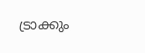ട്രാക്കും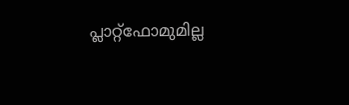പ്ലാറ്റ്‌ഫോമുമില്ല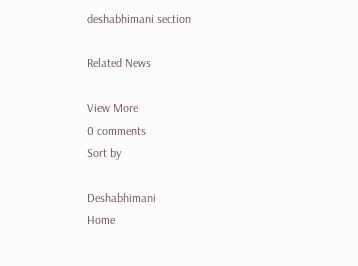deshabhimani section

Related News

View More
0 comments
Sort by

Deshabhimani
Home